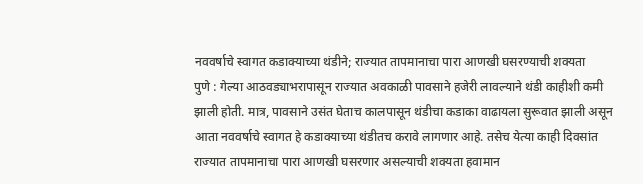नववर्षाचे स्वागत कडाक्याच्या थंडीने; राज्यात तापमानाचा पारा आणखी घसरण्याची शक्यता
पुणे : गेल्या आठवड्याभरापासून राज्यात अवकाळी पावसाने हजेरी लावल्याने थंडी काहीशी कमी झाली होती. मात्र, पावसाने उसंत घेताच कालपासून थंडीचा कडाका वाढायला सुरूवात झाली असून आता नववर्षाचे स्वागत हे कडाक्याच्या थंडीतच करावे लागणार आहे. तसेच येत्या काही दिवसांत राज्यात तापमानाचा पारा आणखी घसरणार असल्याची शक्यता हवामान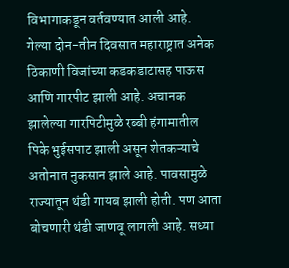विभागाकडून वर्तवण्यात आली आहे.
गेल्या दोन-तीन दिवसात महाराष्ट्रात अनेक ठिकाणी विजांच्या कडकडाटासह पाऊस आणि गारपीट झाली आहे. अचानक झालेल्या गारपिटीमुळे रब्बी हंगामातील पिके भुईसपाट झाली असून शेतकऱ्याचे अतोनात नुकसान झाले आहे. पावसामुळे राज्यातून थंडी गायब झाली होती. पण आता बोचणारी थंडी जाणवू लागली आहे. सध्या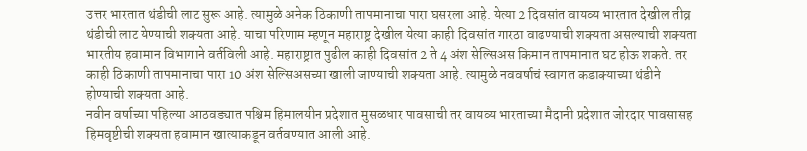उत्तर भारतात थंडीची लाट सुरू आहे. त्यामुळे अनेक ठिकाणी तापमानाचा पारा घसरला आहे. येत्या 2 दिवसांत वायव्य भारतात देखील तीव्र थंडीची लाट येण्याची शक्यता आहे. याचा परिणाम म्हणून महाराष्ट्र देखील येत्या काही दिवसांत गारठा वाढण्याची शक्यता असल्याची शक्यता भारतीय हवामान विभागाने वर्तविली आहे. महाराष्ट्रात पुढील काही दिवसांत 2 ते 4 अंश सेल्सिअस किमान तापमानात घट होऊ शकते. तर काही ठिकाणी तापमानाचा पारा 10 अंश सेल्सिअसच्या खाली जाण्याची शक्यता आहे. त्यामुळे नववर्षाचं स्वागत कडाक्याच्या थंडीने होण्याची शक्यता आहे.
नवीन वर्षाच्या पहिल्या आठवड्यात पश्चिम हिमालयीन प्रदेशात मुसळधार पावसाची तर वायव्य भारताच्या मैदानी प्रदेशात जोरदार पावसासह हिमवृष्टीची शक्यता हवामान खात्याकडून वर्तवण्यात आली आहे.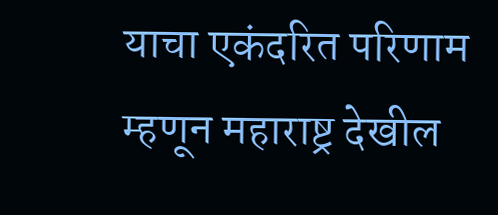याचा एकंदरित परिणाम म्हणून महाराष्ट्र देखील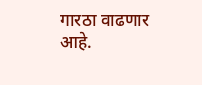गारठा वाढणार आहे.